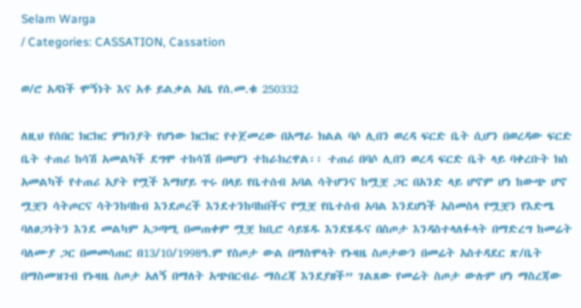Selam Warga
/ Categories: CASSATION, Cassation

ወ/ሮ አዳነች ሞኝነት እና አቶ ይልቃል አቤ የሰ.መ.ቁ 250332

ለዚህ የሰበር ክርክር ምክንያት የሆነው ክርክር የተጀመረው በአማራ ክልል ባሶ ሊበን ወረዳ ፍርድ ቤት ሲሆን በወረዳው ፍርድ ቤት ተጠሪ ከሳሽ አመልካች ደግሞ ተከሳሽ በመሆን ተከራክረዋል፡፡ ተጠሪ በባሶ ሊበን ወረዳ ፍርድ ቤት ላይ ባቀረቡት ክስ አመልካች የተጠሪ አያት የሟች እማሆይ ጥሩ በላይ የቤተሰብ አባል ሳትሆንና ከሟቿ ጋር በአንድ ላይ ሆኖም ሆነ ከውጭ ሆኖ ሟቿን ሳትጦርና ሳትንከባከብ እንደጦረች እንደተንከባከበችና የሟቿ የቤተሰብ አባል እንደሆነች አስመስላ የሟቿን የእድሜ ባለፀጋነትን እንደ መልካም አጋጣሚ በመጠቀም ሟቿ ከቢሮ ሳይሄዱ እንደሄዱና በስጦታ እንዳስተላለፉላት በማድረግ ከመሬት ባለሙያ ጋር በመመሳጠር በ13/10/1998ዓ.ም የስጦታ ውል በማስሞላት የኑዛዜ ስጦታውን በመሬት አስተዳደር ጽ/ቤት በማስመዝገብ የኑዛዜ ስጦታ አለኝ በማለት አጭበርብራ ማስረጃ እንደያዘች” ገልጸው የመሬት ስጦታ ውሉም ሆነ ማስረጃው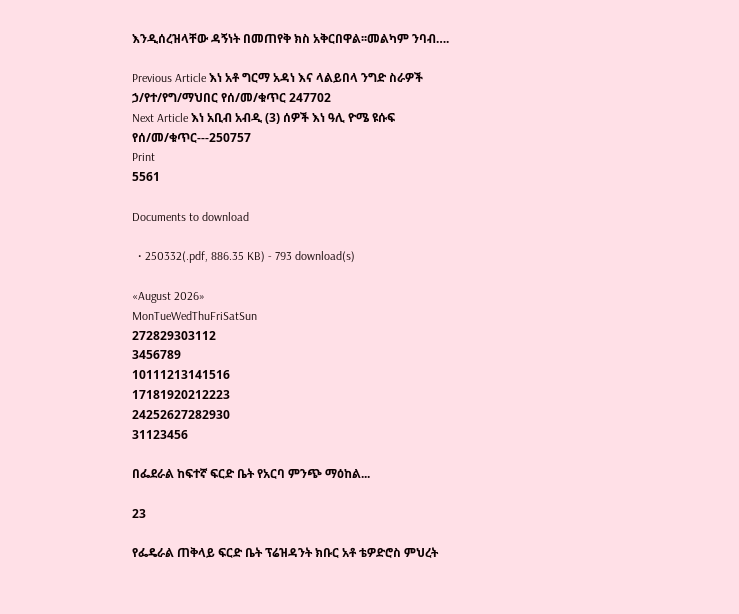እንዲሰረዝላቸው ዳኝነት በመጠየቅ ክስ አቅርበዋል፡፡መልካም ንባብ….

Previous Article እነ አቶ ግርማ አዳነ እና ላልይበላ ንግድ ስራዎች ኃ/የተ/የግ/ማህበር የሰ/መ/ቁጥር 247702
Next Article እነ አቢብ አብዲ (3) ሰዎች እነ ዓሊ ዮሜ ዩሱፍ የሰ/መ/ቁጥር---250757
Print
5561

Documents to download

  • 250332(.pdf, 886.35 KB) - 793 download(s)

«August 2026»
MonTueWedThuFriSatSun
272829303112
3456789
10111213141516
17181920212223
24252627282930
31123456

በፌደራል ከፍተኛ ፍርድ ቤት የአርባ ምንጭ ማዕከል...

23

የፌዴራል ጠቅላይ ፍርድ ቤት ፕሬዝዳንት ክቡር አቶ ቴዎድሮስ ምህረት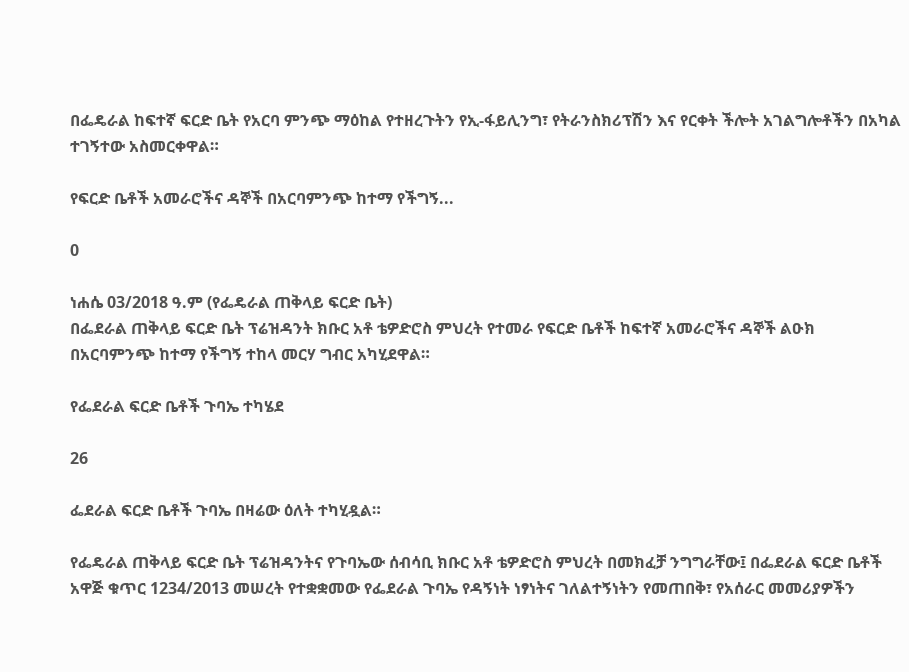በፌዴራል ከፍተኛ ፍርድ ቤት የአርባ ምንጭ ማዕከል የተዘረጉትን የኢ-ፋይሊንግ፣ የትራንስክሪፕሽን እና የርቀት ችሎት አገልግሎቶችን በአካል ተገኝተው አስመርቀዋል።

የፍርድ ቤቶች አመራሮችና ዳኞች በአርባምንጭ ከተማ የችግኝ...

0

ነሐሴ 03/2018 ዓ.ም (የፌዴራል ጠቅላይ ፍርድ ቤት)
በፌደራል ጠቅላይ ፍርድ ቤት ፕሬዝዳንት ክቡር አቶ ቴዎድሮስ ምህረት የተመራ የፍርድ ቤቶች ከፍተኛ አመራሮችና ዳኞች ልዑክ በአርባምንጭ ከተማ የችግኝ ተከላ መርሃ ግብር አካሂደዋል።

የፌደራል ፍርድ ቤቶች ጉባኤ ተካሄደ

26

ፌደራል ፍርድ ቤቶች ጉባኤ በዛሬው ዕለት ተካሂዷል።

የፌዴራል ጠቅላይ ፍርድ ቤት ፕሬዝዳንትና የጉባኤው ሰብሳቢ ክቡር አቶ ቴዎድሮስ ምህረት በመክፈቻ ንግግራቸው፤ በፌደራል ፍርድ ቤቶች አዋጅ ቁጥር 1234/2013 መሠረት የተቋቋመው የፌደራል ጉባኤ የዳኝነት ነፃነትና ገለልተኝነትን የመጠበቅ፣ የአሰራር መመሪያዎችን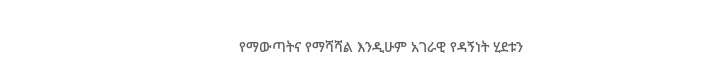የማውጣትና የማሻሻል እንዲሁም አገራዊ የዳኝነት ሂደቱን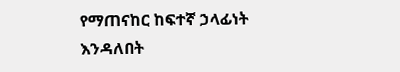የማጠናከር ከፍተኛ ኃላፊነት እንዳለበት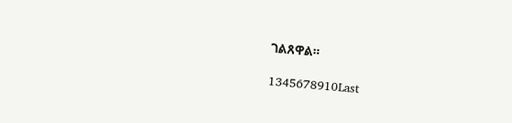ገልጸዋል።

1345678910Last